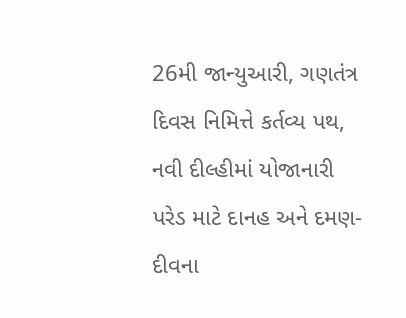26મી જાન્યુઆરી, ગણતંત્ર દિવસ નિમિત્તે કર્તવ્ય પથ, નવી દીલ્હીમાં યોજાનારી પરેડ માટે દાનહ અને દમણ-દીવના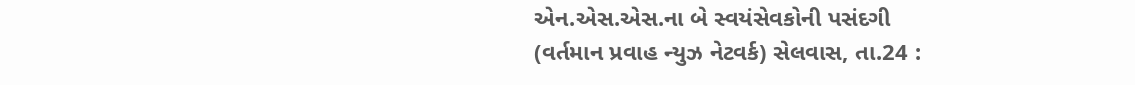એન.એસ.એસ.ના બે સ્વયંસેવકોની પસંદગી
(વર્તમાન પ્રવાહ ન્યુઝ નેટવર્ક) સેલવાસ, તા.24 :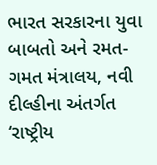ભારત સરકારના યુવા બાબતો અને રમત-ગમત મંત્રાલય, નવી દીલ્હીના અંતર્ગત ‘રાષ્ટ્રીય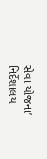સેવા યોજના’ નિર્દેશાલય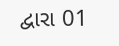દ્વારા 01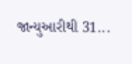જાન્યુઆરીથી 31...